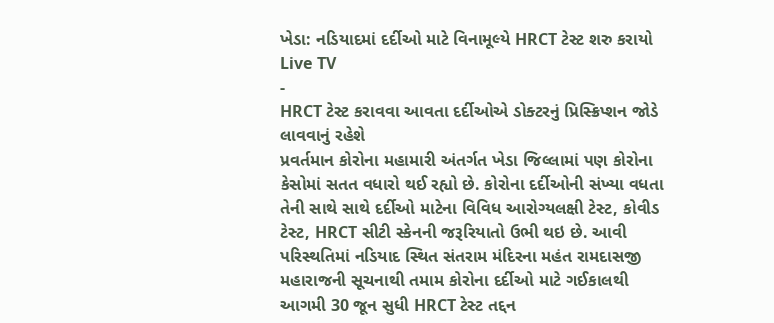ખેડા: નડિયાદમાં દર્દીઓ માટે વિનામૂલ્યે HRCT ટેસ્ટ શરુ કરાયો
Live TV
-
HRCT ટેસ્ટ કરાવવા આવતા દર્દીઓએ ડોક્ટરનું પ્રિસ્ક્રિપ્શન જોડે લાવવાનું રહેશે
પ્રવર્તમાન કોરોના મહામારી અંતર્ગત ખેડા જિલ્લામાં પણ કોરોના કેસોમાં સતત વધારો થઈ રહ્યો છે. કોરોના દર્દીઓની સંખ્યા વધતા તેની સાથે સાથે દર્દીઓ માટેના વિવિધ આરોગ્યલક્ષી ટેસ્ટ, કોવીડ ટેસ્ટ, HRCT સીટી સ્કેનની જરૂરિયાતો ઉભી થઇ છે. આવી પરિસ્થતિમાં નડિયાદ સ્થિત સંતરામ મંદિરના મહંત રામદાસજી મહારાજની સૂચનાથી તમામ કોરોના દર્દીઓ માટે ગઈકાલથી આગમી 30 જૂન સુધી HRCT ટેસ્ટ તદ્દન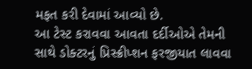મફત કરી દેવામાં આવ્યો છે.
આ ટેસ્ટ કરાવવા આવતા દર્દીઓએ તેમની સાથે ડોક્ટરનું પ્રિસ્ક્રીપ્શન ફરજીયાત લાવવા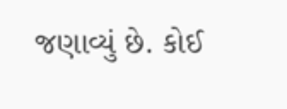જણાવ્યું છે. કોઈ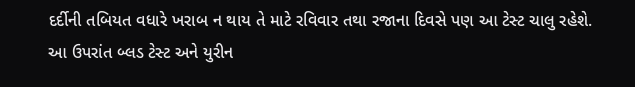દર્દીની તબિયત વધારે ખરાબ ન થાય તે માટે રવિવાર તથા રજાના દિવસે પણ આ ટેસ્ટ ચાલુ રહેશે.
આ ઉપરાંત બ્લડ ટેસ્ટ અને યુરીન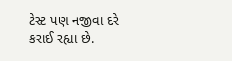ટેસ્ટ પણ નજીવા દરે કરાઈ રહ્યા છે.